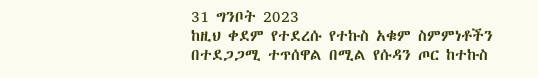31 ግንቦት 2023
ከዚህ ቀደም የተደረሱ የተኩስ አቁም ስምምነቶችን በተደጋጋሚ ተጥሰዋል በሚል የሱዳን ጦር ከተኩስ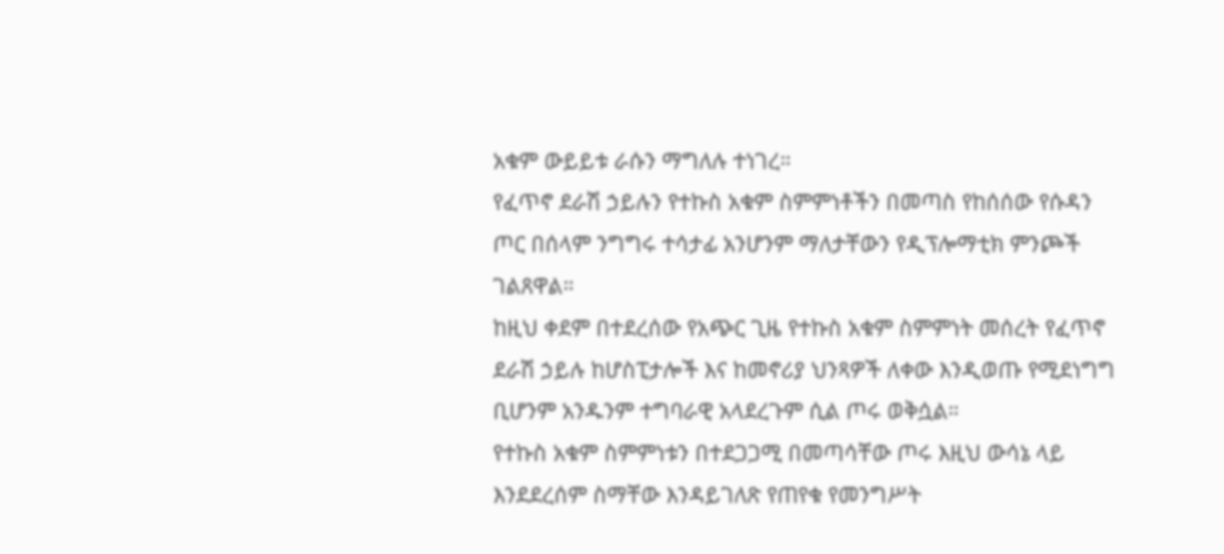አቁም ውይይቱ ራሱን ማግለሉ ተነገረ።
የፈጥኖ ደራሽ ኃይሉን የተኩስ አቁም ስምምነቶችን በመጣስ የከሰሰው የሱዳን ጦር በሰላም ንግግሩ ተሳታፊ አንሆንም ማለታቸውን የዲፕሎማቲክ ምንጮች ገልጸዋል።
ከዚህ ቀደም በተደረሰው የአጭር ጊዜ የተኩስ አቁም ስምምነት መሰረት የፈጥኖ ደራሽ ኃይሉ ከሆስፒታሎች እና ከመኖሪያ ህንጻዎች ለቀው እንዲወጡ የሚደነግግ ቢሆንም አንዱንም ተግባራዊ አላደረጉም ሲል ጦሩ ወቅሷል።
የተኩስ አቁም ስምምነቱን በተደጋጋሚ በመጣሳቸው ጦሩ እዚህ ውሳኔ ላይ እንደደረሰም ስማቸው እንዳይገለጽ የጠየቁ የመንግሥት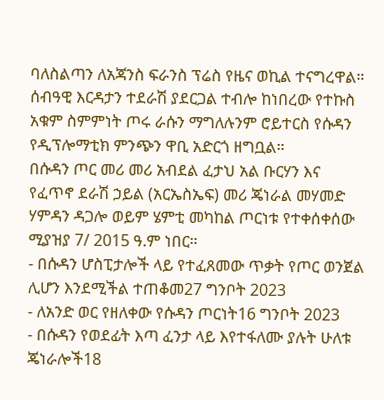ባለስልጣን ለአጃንስ ፍራንስ ፕሬስ የዜና ወኪል ተናግረዋል።
ሰብዓዊ እርዳታን ተደራሽ ያደርጋል ተብሎ ከነበረው የተኩስ አቁም ስምምነት ጦሩ ራሱን ማግለሉንም ሮይተርስ የሱዳን የዲፕሎማቲክ ምንጭን ዋቢ አድርጎ ዘግቧል።
በሱዳን ጦር መሪ መሪ አብደል ፈታህ አል ቡርሃን እና የፈጥኖ ደራሽ ኃይል (አርኤስኤፍ) መሪ ጄነራል መሃመድ ሃምዳን ዳጋሎ ወይም ሄምቲ መካከል ጦርነቱ የተቀሰቀሰው ሚያዝያ 7/ 2015 ዓ.ም ነበር።
- በሱዳን ሆስፒታሎች ላይ የተፈጸመው ጥቃት የጦር ወንጀል ሊሆን እንደሚችል ተጠቆመ27 ግንቦት 2023
- ለአንድ ወር የዘለቀው የሱዳን ጦርነት16 ግንቦት 2023
- በሱዳን የወደፊት እጣ ፈንታ ላይ እየተፋለሙ ያሉት ሁለቱ ጄነራሎች18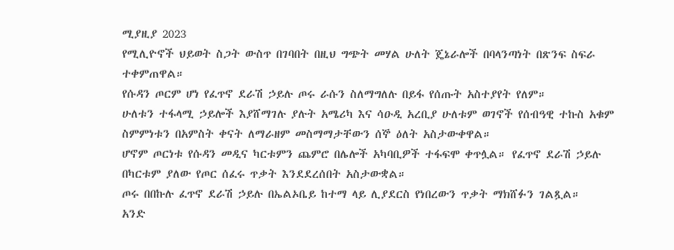ሚያዚያ 2023
የሚሊዮኖች ህይወት ስጋት ውስጥ በገባበት በዚህ ግጭት መሃል ሁለት ጄኔራሎች በባላንጣነት በጽንፍ ስፍራ ተቀምጠዋል።
የሱዳን ጦርም ሆነ የፈጥኖ ደራሽ ኃይሉ ጦሩ ራሱን ስለማግለሉ በይፋ የሰጡት አስተያየት የለም።
ሁለቱን ተፋላሚ ኃይሎች እያሸማገሉ ያሉት አሜሪካ እና ሳዑዲ አረቢያ ሁለቱም ወገኖች የሰብዓዊ ተኩስ አቁም ስምምነቱን በአምስት ቀናት ለማራዘም መስማማታቸውን ሰኞ ዕለት አስታውቀዋል።
ሆኖም ጦርነቱ የሱዳን መዲና ካርቱምን ጨምሮ በሌሎች አካባቢዎች ተፋፍሞ ቀጥሏል። የፈጥኖ ደራሽ ኃይሉ በካርቱም ያለው የጦር ሰፈሩ ጥቃት እንደደረሰበት አስታውቋል።
ጦሩ በበኩሉ ፈጥኖ ደራሽ ኃይሉ በኤልኦቤይ ከተማ ላይ ሊያደርስ የነበረውን ጥቃት ማክሸፉን ገልጿል።
አንድ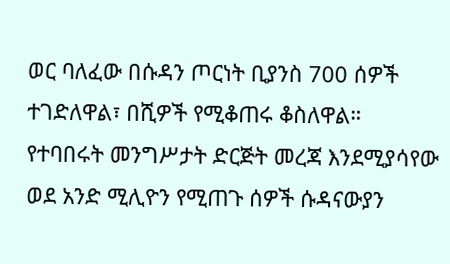ወር ባለፈው በሱዳን ጦርነት ቢያንስ 700 ሰዎች ተገድለዋል፣ በሺዎች የሚቆጠሩ ቆስለዋል።
የተባበሩት መንግሥታት ድርጅት መረጃ እንደሚያሳየው ወደ አንድ ሚሊዮን የሚጠጉ ሰዎች ሱዳናውያን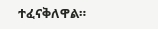ተፈናቅለዋል።